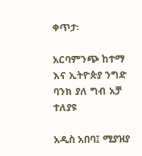ቀጥታ፡

አርባምንጭ ከተማ እና ኢትዮጵያ ንግድ ባንክ ያለ ግብ አቻ ተለያዩ

አዲስ አበባ፤ ሚያዝያ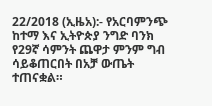22/2018 (ኢዜአ):- የአርባምንጭ ከተማ እና ኢትዮጵያ ንግድ ባንክ የ29ኛ ሳምንት ጨዋታ ምንም ግብ ሳይቆጠርበት በአቻ ውጤት ተጠናቋል።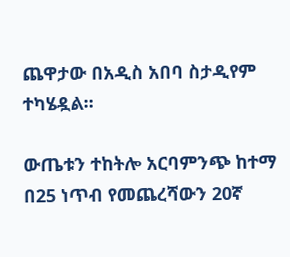ጨዋታው በአዲስ አበባ ስታዲየም ተካሄዷል።

ውጤቱን ተከትሎ አርባምንጭ ከተማ በ25 ነጥብ የመጨረሻውን 20ኛ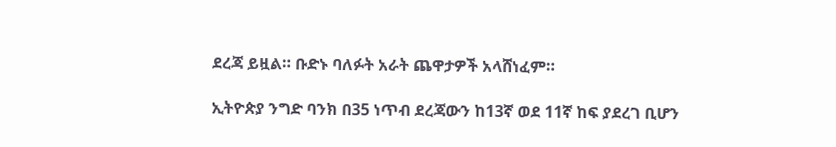ደረጃ ይዟል። ቡድኑ ባለፉት አራት ጨዋታዎች አላሸነፈም።

ኢትዮጵያ ንግድ ባንክ በ35 ነጥብ ደረጃውን ከ13ኛ ወደ 11ኛ ከፍ ያደረገ ቢሆን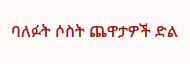ባለፉት ሶስት ጨዋታዎች ድል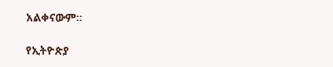አልቀናውም።

የኢትዮጵያ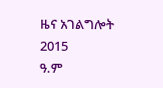ዜና አገልግሎት
2015
ዓ.ም